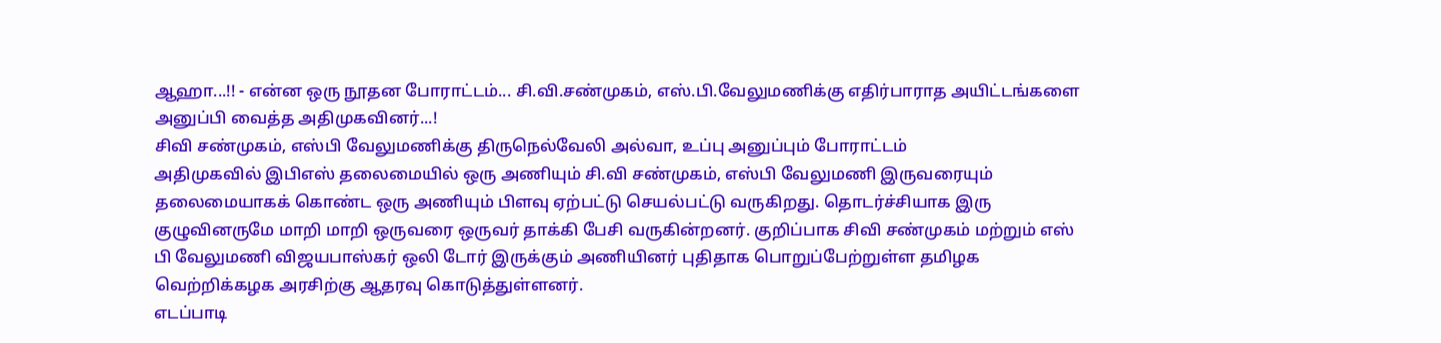ஆஹா...!! - என்ன ஒரு நூதன போராட்டம்... சி.வி.சண்முகம், எஸ்.பி.வேலுமணிக்கு எதிர்பாராத அயிட்டங்களை அனுப்பி வைத்த அதிமுகவினர்...!
சிவி சண்முகம், எஸ்பி வேலுமணிக்கு திருநெல்வேலி அல்வா, உப்பு அனுப்பும் போராட்டம்
அதிமுகவில் இபிஎஸ் தலைமையில் ஒரு அணியும் சி.வி சண்முகம், எஸ்பி வேலுமணி இருவரையும் தலைமையாகக் கொண்ட ஒரு அணியும் பிளவு ஏற்பட்டு செயல்பட்டு வருகிறது. தொடர்ச்சியாக இரு குழுவினருமே மாறி மாறி ஒருவரை ஒருவர் தாக்கி பேசி வருகின்றனர். குறிப்பாக சிவி சண்முகம் மற்றும் எஸ் பி வேலுமணி விஜயபாஸ்கர் ஒலி டோர் இருக்கும் அணியினர் புதிதாக பொறுப்பேற்றுள்ள தமிழக வெற்றிக்கழக அரசிற்கு ஆதரவு கொடுத்துள்ளனர்.
எடப்பாடி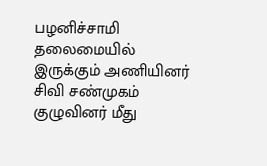பழனிச்சாமி தலைமையில் இருக்கும் அணியினர் சிவி சண்முகம் குழுவினர் மீது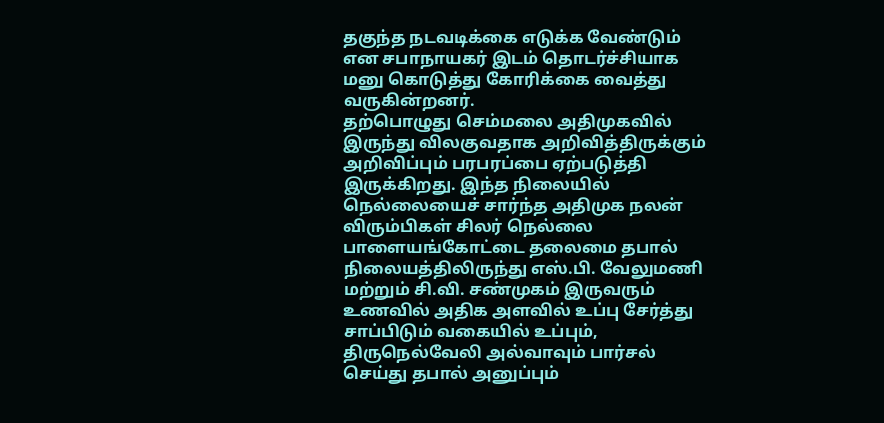தகுந்த நடவடிக்கை எடுக்க வேண்டும் என சபாநாயகர் இடம் தொடர்ச்சியாக மனு கொடுத்து கோரிக்கை வைத்து வருகின்றனர்.
தற்பொழுது செம்மலை அதிமுகவில் இருந்து விலகுவதாக அறிவித்திருக்கும் அறிவிப்பும் பரபரப்பை ஏற்படுத்தி இருக்கிறது. இந்த நிலையில் நெல்லையைச் சார்ந்த அதிமுக நலன் விரும்பிகள் சிலர் நெல்லை பாளையங்கோட்டை தலைமை தபால் நிலையத்திலிருந்து எஸ்.பி. வேலுமணி மற்றும் சி.வி. சண்முகம் இருவரும் உணவில் அதிக அளவில் உப்பு சேர்த்து சாப்பிடும் வகையில் உப்பும், திருநெல்வேலி அல்வாவும் பார்சல் செய்து தபால் அனுப்பும்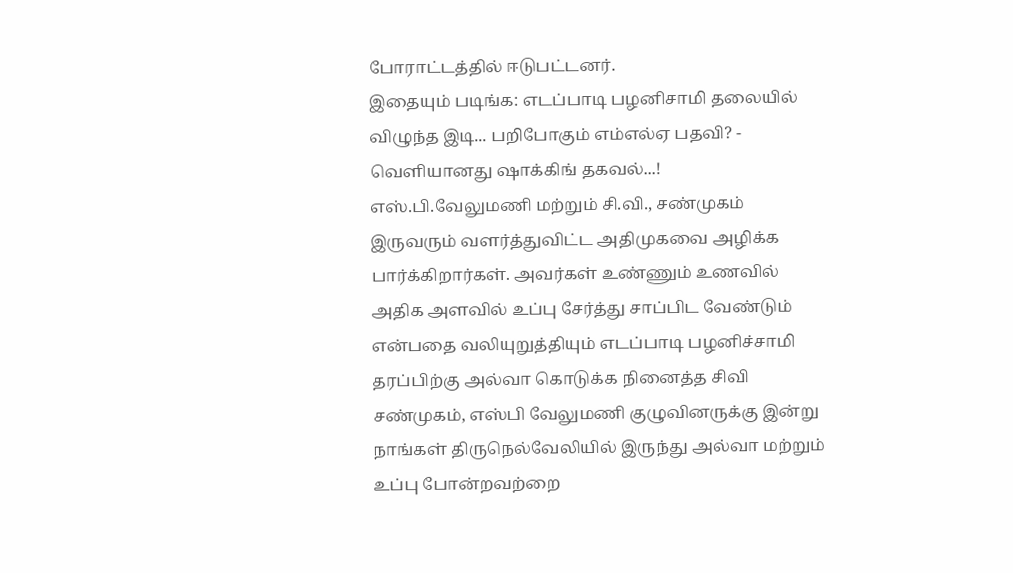போராட்டத்தில் ஈடுபட்டனர்.
இதையும் படிங்க: எடப்பாடி பழனிசாமி தலையில் விழுந்த இடி... பறிபோகும் எம்எல்ஏ பதவி? - வெளியானது ஷாக்கிங் தகவல்...!
எஸ்.பி.வேலுமணி மற்றும் சி.வி., சண்முகம் இருவரும் வளர்த்துவிட்ட அதிமுகவை அழிக்க பார்க்கிறார்கள். அவர்கள் உண்ணும் உணவில் அதிக அளவில் உப்பு சேர்த்து சாப்பிட வேண்டும் என்பதை வலியுறுத்தியும் எடப்பாடி பழனிச்சாமி தரப்பிற்கு அல்வா கொடுக்க நினைத்த சிவி சண்முகம், எஸ்பி வேலுமணி குழுவினருக்கு இன்று நாங்கள் திருநெல்வேலியில் இருந்து அல்வா மற்றும் உப்பு போன்றவற்றை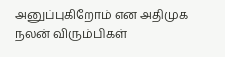அனுப்புகிறோம் என அதிமுக நலன் விரும்பிகள்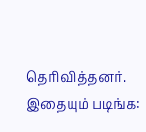தெரிவித்தனர்.
இதையும் படிங்க: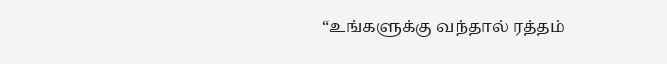“உங்களுக்கு வந்தால் ரத்தம்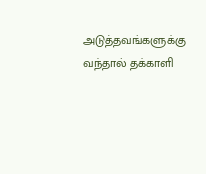அடுத்தவங்களுக்கு வந்தால் தக்காளி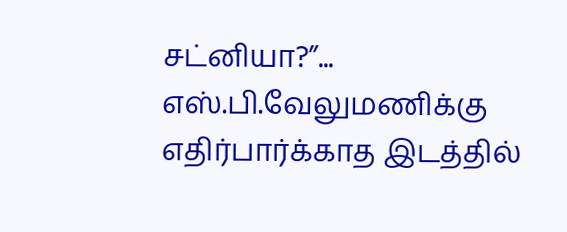சட்னியா?”... எஸ்.பி.வேலுமணிக்கு எதிர்பார்க்காத இடத்தில்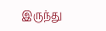இருந்து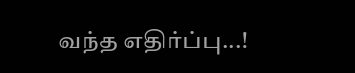வந்த எதிர்ப்பு...!